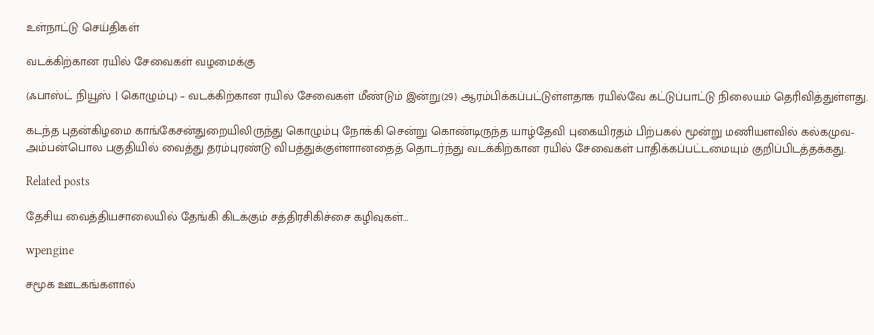உள்நாட்டு செய்திகள்

வடக்கிற்கான ரயில் சேவைகள் வழமைக்கு

(ஃபாஸ்ட் நியூஸ் | கொழும்பு) – வடக்கிற்கான ரயில் சேவைகள் மீண்டும் இன்று(29) ஆரம்பிக்கப்பட்டுள்ளதாக ரயில்வே கட்டுப்பாட்டு நிலையம் தெரிவித்துள்ளது.

கடந்த புதன்கிழமை காங்கேசன்துறையிலிருந்து கொழும்பு நோக்கி சென்று கொண்டிருந்த யாழ்தேவி புகையிரதம் பிற்பகல் மூன்று மணியளவில் கல்கமுவ- அம்பன்பொல பகுதியில் வைத்து தரம்புரண்டு விபத்துக்குள்ளானதைத் தொடர்ந்து வடக்கிற்கான ரயில் சேவைகள் பாதிக்கப்பட்டமையும் குறிப்பிடத்தக்கது.

Related posts

தேசிய வைத்தியசாலையில் தேங்கி கிடக்கும் சத்திரசிகிச்சை கழிவுகள்…

wpengine

சமூக ஊடகங்களால்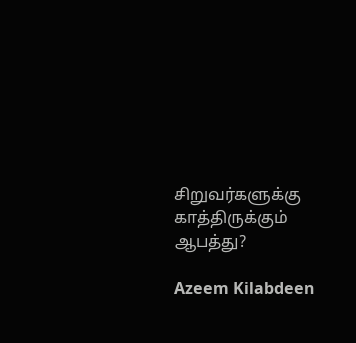சிறுவர்களுக்கு காத்திருக்கும் ஆபத்து?

Azeem Kilabdeen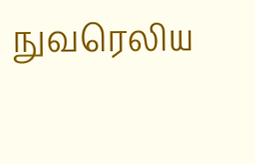நுவரெலிய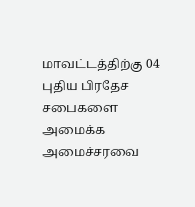மாவட்டத்திற்கு 04 புதிய பிரதேச சபைகளை அமைக்க அமைச்சரவை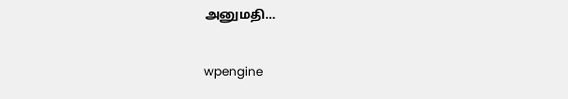அனுமதி…

wpengine